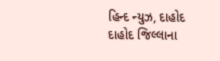હિન્દ ન્યુઝ, દાહોદ
દાહોદ જિલ્લાના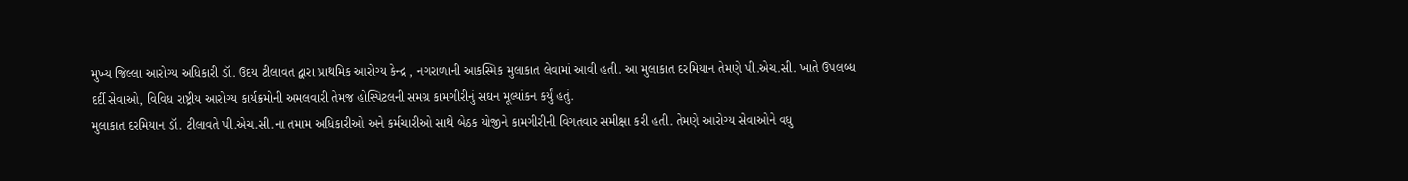મુખ્ય જિલ્લા આરોગ્ય અધિકારી ડૉ. ઉદય ટીલાવત દ્વારા પ્રાથમિક આરોગ્ય કેન્દ્ર , નગરાળાની આકસ્મિક મુલાકાત લેવામાં આવી હતી. આ મુલાકાત દરમિયાન તેમણે પી.એચ.સી. ખાતે ઉપલબ્ધ દર્દી સેવાઓ, વિવિધ રાષ્ટ્રીય આરોગ્ય કાર્યક્રમોની અમલવારી તેમજ હોસ્પિટલની સમગ્ર કામગીરીનું સઘન મૂલ્યાંકન કર્યું હતું.
મુલાકાત દરમિયાન ડૉ. ટીલાવતે પી.એચ.સી.ના તમામ અધિકારીઓ અને કર્મચારીઓ સાથે બેઠક યોજીને કામગીરીની વિગતવાર સમીક્ષા કરી હતી. તેમણે આરોગ્ય સેવાઓને વધુ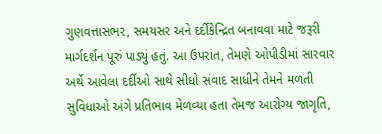ગુણવત્તાસભર, સમયસર અને દર્દીકેન્દ્રિત બનાવવા માટે જરૂરી માર્ગદર્શન પૂરું પાડ્યું હતું. આ ઉપરાંત, તેમણે ઓપીડીમાં સારવાર અર્થે આવેલા દર્દીઓ સાથે સીધો સંવાદ સાધીને તેમને મળતી સુવિધાઓ અંગે પ્રતિભાવ મેળવ્યા હતા તેમજ આરોગ્ય જાગૃતિ,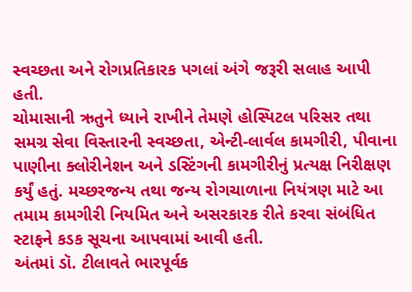સ્વચ્છતા અને રોગપ્રતિકારક પગલાં અંગે જરૂરી સલાહ આપી હતી.
ચોમાસાની ઋતુને ધ્યાને રાખીને તેમણે હોસ્પિટલ પરિસર તથા સમગ્ર સેવા વિસ્તારની સ્વચ્છતા, એન્ટી-લાર્વલ કામગીરી, પીવાના પાણીના ક્લોરીનેશન અને ડસ્ટિંગની કામગીરીનું પ્રત્યક્ષ નિરીક્ષણ કર્યું હતું. મચ્છરજન્ય તથા જન્ય રોગચાળાના નિયંત્રણ માટે આ તમામ કામગીરી નિયમિત અને અસરકારક રીતે કરવા સંબંધિત સ્ટાફને કડક સૂચના આપવામાં આવી હતી.
અંતમાં ડૉ. ટીલાવતે ભારપૂર્વક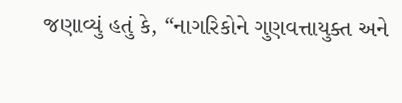જણાવ્યું હતું કે, “નાગરિકોને ગુણવત્તાયુક્ત અને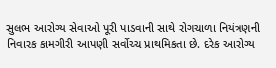સુલભ આરોગ્ય સેવાઓ પૂરી પાડવાની સાથે રોગચાળા નિયંત્રણની નિવારક કામગીરી આપણી સર્વોચ્ચ પ્રાથમિકતા છે. દરેક આરોગ્ય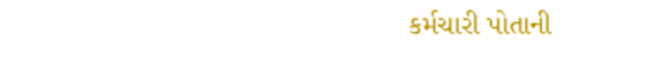કર્મચારી પોતાની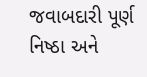જવાબદારી પૂર્ણ નિષ્ઠા અને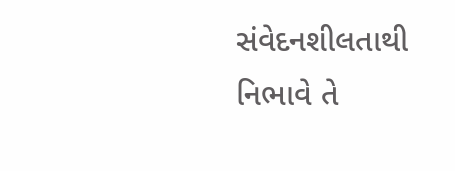સંવેદનશીલતાથી નિભાવે તે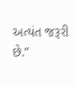અત્યંત જરૂરી છે.”